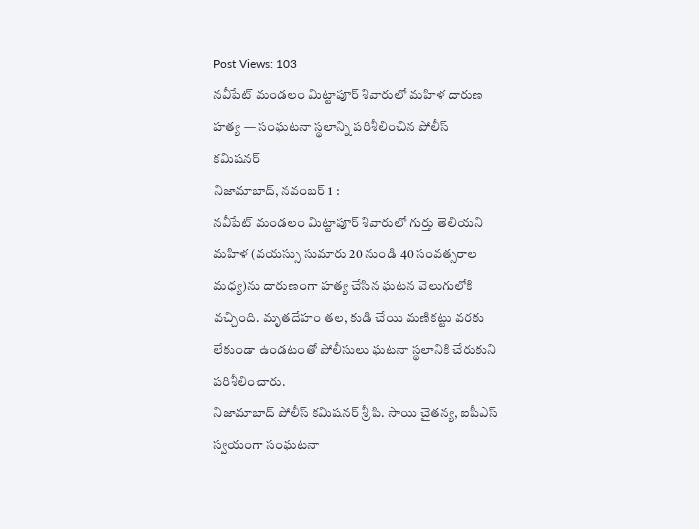Post Views: 103
నవీపేట్ మండలం మిట్టాపూర్ శివారులో మహిళ దారుణ హత్య — సంఘటనా స్థలాన్ని పరిశీలించిన పోలీస్ కమిషనర్
నిజామాబాద్, నవంబర్ 1 :
నవీపేట్ మండలం మిట్టాపూర్ శివారులో గుర్తు తెలియని మహిళ (వయస్సు సుమారు 20 నుండి 40 సంవత్సరాల మధ్య)ను దారుణంగా హత్య చేసిన ఘటన వెలుగులోకి వచ్చింది. మృతదేహం తల, కుడి చేయి మణికట్టు వరకు లేకుండా ఉండటంతో పోలీసులు ఘటనా స్థలానికి చేరుకుని పరిశీలించారు.
నిజామాబాద్ పోలీస్ కమిషనర్ శ్రీ పి. సాయి చైతన్య, ఐపీఎస్ స్వయంగా సంఘటనా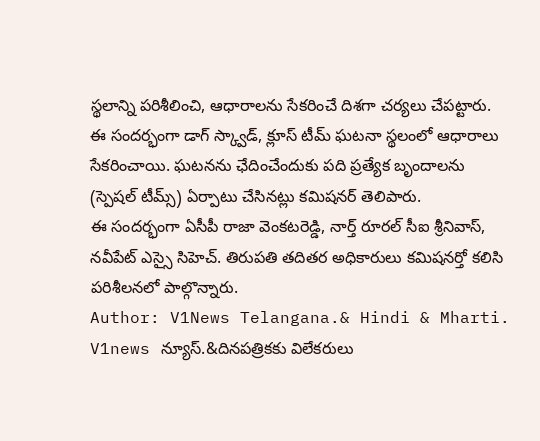స్థలాన్ని పరిశీలించి, ఆధారాలను సేకరించే దిశగా చర్యలు చేపట్టారు. ఈ సందర్భంగా డాగ్ స్క్వాడ్, క్లూస్ టీమ్ ఘటనా స్థలంలో ఆధారాలు సేకరించాయి. ఘటనను ఛేదించేందుకు పది ప్రత్యేక బృందాలను (స్పెషల్ టీమ్స్) ఏర్పాటు చేసినట్లు కమిషనర్ తెలిపారు.
ఈ సందర్భంగా ఏసీపీ రాజా వెంకటరెడ్డి, నార్త్ రూరల్ సీఐ శ్రీనివాస్, నవీపేట్ ఎస్సై సిహెచ్. తిరుపతి తదితర అధికారులు కమిషనర్తో కలిసి పరిశీలనలో పాల్గొన్నారు.
Author: V1News Telangana.& Hindi & Mharti.
V1news న్యూస్.&దినపత్రికకు విలేకరులు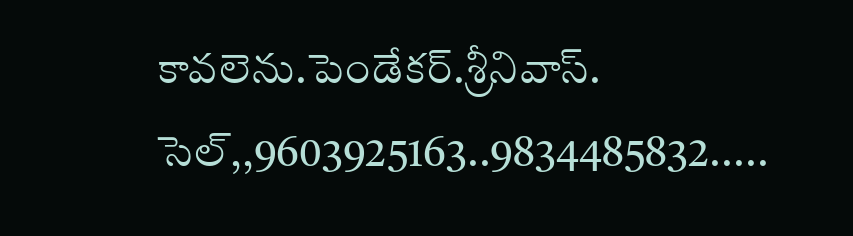కావలెను.పెండేకర్.శ్రీనివాస్. సెల్,,9603925163..9834485832.....